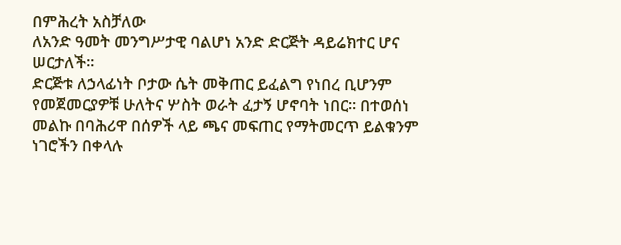በምሕረት አስቻለው
ለአንድ ዓመት መንግሥታዊ ባልሆነ አንድ ድርጅት ዳይሬክተር ሆና ሠርታለች፡፡
ድርጅቱ ለኃላፊነት ቦታው ሴት መቅጠር ይፈልግ የነበረ ቢሆንም የመጀመርያዎቹ ሁለትና ሦስት ወራት ፈታኝ ሆኖባት ነበር፡፡ በተወሰነ መልኩ በባሕሪዋ በሰዎች ላይ ጫና መፍጠር የማትመርጥ ይልቁንም ነገሮችን በቀላሉ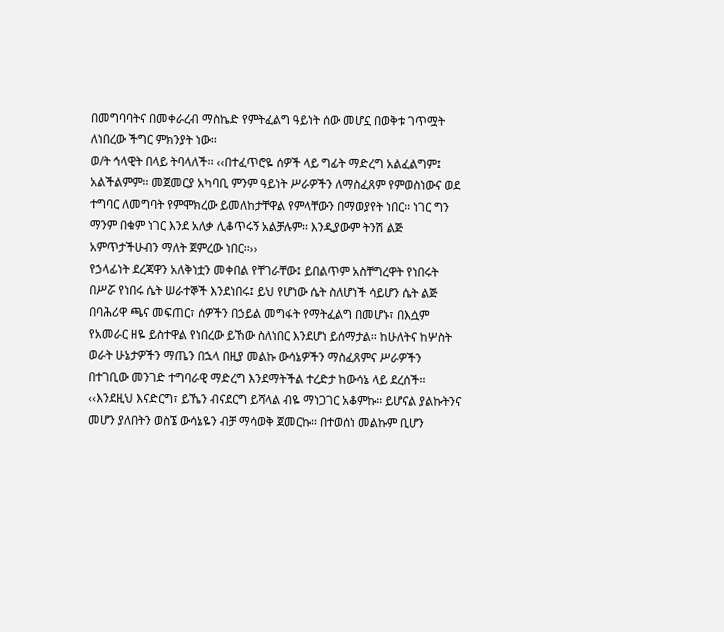በመግባባትና በመቀራረብ ማስኬድ የምትፈልግ ዓይነት ሰው መሆኗ በወቅቱ ገጥሟት ለነበረው ችግር ምክንያት ነው፡፡
ወ/ት ኅላዊት በላይ ትባላለች፡፡ ‹‹በተፈጥሮዬ ሰዎች ላይ ግፊት ማድረግ አልፈልግም፤ አልችልምም፡፡ መጀመርያ አካባቢ ምንም ዓይነት ሥራዎችን ለማስፈጸም የምወስነውና ወደ ተግባር ለመግባት የምሞክረው ይመለከታቸዋል የምላቸውን በማወያየት ነበር፡፡ ነገር ግን ማንም በቁም ነገር እንደ አለቃ ሊቆጥሩኝ አልቻሉም፡፡ እንዲያውም ትንሽ ልጅ አምጥታችሁብን ማለት ጀምረው ነበር፡፡››
የኃላፊነት ደረጃዋን አለቅነቷን መቀበል የቸገራቸው፤ ይበልጥም አስቸግረዋት የነበሩት በሥሯ የነበሩ ሴት ሠራተኞች እንደነበሩ፤ ይህ የሆነው ሴት ስለሆነች ሳይሆን ሴት ልጅ በባሕሪዋ ጫና መፍጠር፣ ሰዎችን በኃይል መግፋት የማትፈልግ በመሆኑ፣ በእሷም የአመራር ዘዬ ይስተዋል የነበረው ይኸው ስለነበር እንደሆነ ይሰማታል፡፡ ከሁለትና ከሦስት ወራት ሁኔታዎችን ማጤን በኋላ በዚያ መልኩ ውሳኔዎችን ማስፈጸምና ሥራዎችን በተገቢው መንገድ ተግባራዊ ማድረግ እንደማትችል ተረድታ ከውሳኔ ላይ ደረሰች፡፡
‹‹እንደዚህ እናድርግ፣ ይኼን ብናደርግ ይሻላል ብዬ ማነጋገር አቆምኩ፡፡ ይሆናል ያልኩትንና መሆን ያለበትን ወስኜ ውሳኔዬን ብቻ ማሳወቅ ጀመርኩ፡፡ በተወሰነ መልኩም ቢሆን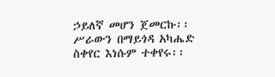ኃይለኛ መሆን ጀመርኩ፡፡ ሥራውን በማይጎዳ አካሔድ ስቀየር እነሱም ተቀየሩ፡፡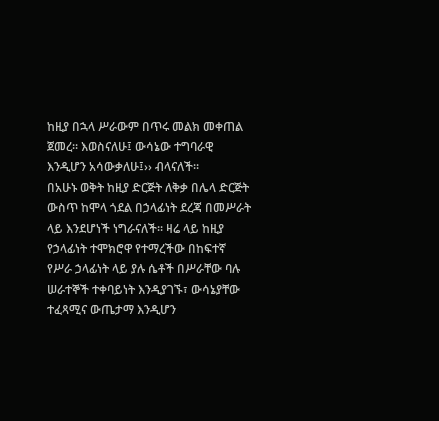ከዚያ በኋላ ሥራውም በጥሩ መልክ መቀጠል ጀመረ፡፡ እወስናለሁ፤ ውሳኔው ተግባራዊ እንዲሆን አሳውቃለሁ፤›› ብላናለች፡፡
በአሁኑ ወቅት ከዚያ ድርጅት ለቅቃ በሌላ ድርጅት ውስጥ ከሞላ ጎደል በኃላፊነት ደረጃ በመሥራት ላይ እንደሆነች ነግራናለች፡፡ ዛሬ ላይ ከዚያ የኃላፊነት ተሞክሮዋ የተማረችው በከፍተኛ የሥራ ኃላፊነት ላይ ያሉ ሴቶች በሥራቸው ባሉ ሠራተኞች ተቀባይነት እንዲያገኙ፣ ውሳኔያቸው ተፈጻሚና ውጤታማ እንዲሆን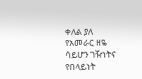ቀለል ያለ የአመራር ዘዬ ሳይሆን ገዥነትና የበላይነት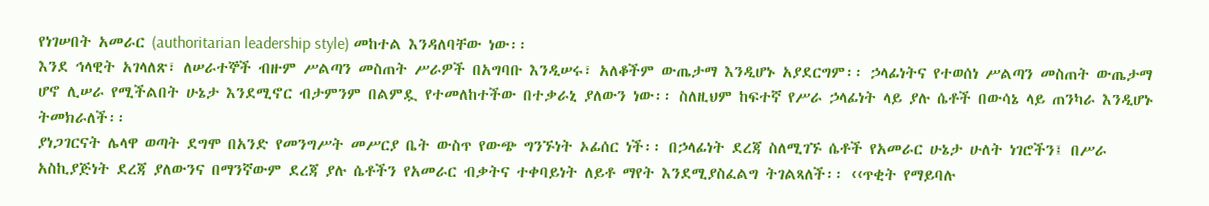የነገሠበት አመራር (authoritarian leadership style) መከተል እንዳለባቸው ነው፡፡
እንደ ኅላዊት አገላለጽ፣ ለሠራተኞች ብዙም ሥልጣን መስጠት ሥራዎች በአግባቡ እንዲሠሩ፣ አለቆችም ውጤታማ እንዲሆኑ አያደርግም፡፡ ኃላፊነትና የተወሰነ ሥልጣን መስጠት ውጤታማ ሆኖ ሊሠራ የሚችልበት ሁኔታ እንደሚኖር ብታምንም በልምዷ የተመለከተችው በተቃራኒ ያለውን ነው፡፡ ስለዚህም ከፍተኛ የሥራ ኃላፊነት ላይ ያሉ ሴቶች በውሳኔ ላይ ጠንካራ እንዲሆኑ ትመክራለች፡፡
ያነጋገርናት ሌላዋ ወጣት ደግሞ በአንድ የመንግሥት መሥርያ ቤት ውስጥ የውጭ ግንኙነት ኦፊሰር ነች፡፡ በኃላፊነት ደረጃ ስለሚገኙ ሴቶች የአመራር ሁኔታ ሁለት ነገሮችን፤ በሥራ አስኪያጅነት ደረጃ ያለውንና በማንኛውም ደረጃ ያሉ ሴቶችን የአመራር ብቃትና ተቀባይነት ለይቶ ማየት እንደሚያስፈልግ ትገልጻለች፡፡ ‹‹ጥቂት የማይባሉ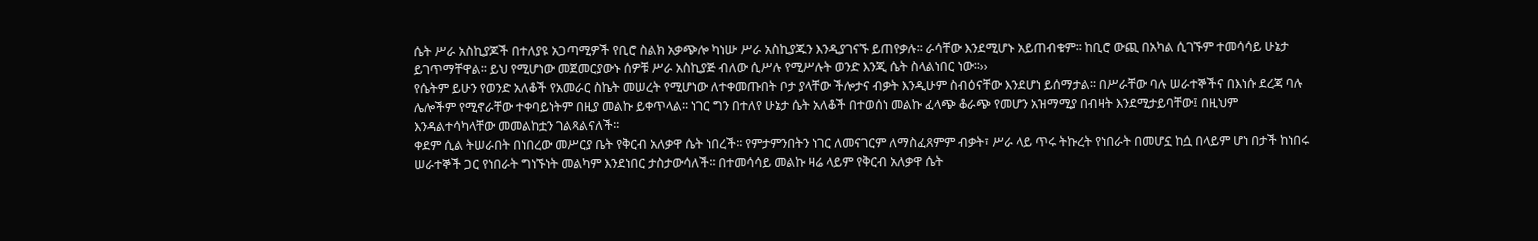ሴት ሥራ አስኪያጆች በተለያዩ አጋጣሚዎች የቢሮ ስልክ አቃጭሎ ካነሡ ሥራ አስኪያጁን እንዲያገናኙ ይጠየቃሉ፡፡ ራሳቸው እንደሚሆኑ አይጠብቁም፡፡ ከቢሮ ውጪ በአካል ሲገኙም ተመሳሳይ ሁኔታ ይገጥማቸዋል፡፡ ይህ የሚሆነው መጀመርያውኑ ሰዎቹ ሥራ አስኪያጅ ብለው ሲሥሉ የሚሥሉት ወንድ እንጂ ሴት ስላልነበር ነው፡፡››
የሴትም ይሁን የወንድ አለቆች የአመራር ስኬት መሠረት የሚሆነው ለተቀመጡበት ቦታ ያላቸው ችሎታና ብቃት እንዲሁም ስብዕናቸው እንደሆነ ይሰማታል፡፡ በሥራቸው ባሉ ሠራተኞችና በእነሱ ደረጃ ባሉ ሌሎችም የሚኖራቸው ተቀባይነትም በዚያ መልኩ ይቀጥላል፡፡ ነገር ግን በተለየ ሁኔታ ሴት አለቆች በተወሰነ መልኩ ፈላጭ ቆራጭ የመሆን አዝማሚያ በብዛት እንደሚታይባቸው፤ በዚህም እንዳልተሳካላቸው መመልከቷን ገልጻልናለች፡፡
ቀደም ሲል ትሠራበት በነበረው መሥርያ ቤት የቅርብ አለቃዋ ሴት ነበረች፡፡ የምታምንበትን ነገር ለመናገርም ለማስፈጸምም ብቃት፣ ሥራ ላይ ጥሩ ትኩረት የነበራት በመሆኗ ከሷ በላይም ሆነ በታች ከነበሩ ሠራተኞች ጋር የነበራት ግነኙነት መልካም እንደነበር ታስታውሳለች፡፡ በተመሳሳይ መልኩ ዛሬ ላይም የቅርብ አለቃዋ ሴት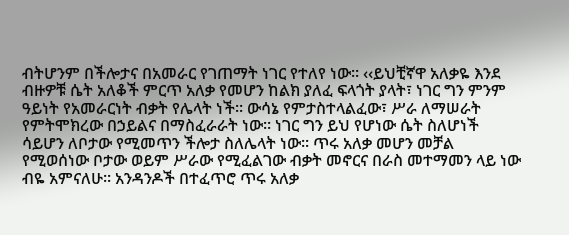ብትሆንም በችሎታና በአመራር የገጠማት ነገር የተለየ ነው፡፡ ‹‹ይህቺኛዋ አለቃዬ እንደ ብዙዎቹ ሴት አለቆች ምርጥ አለቃ የመሆን ከልክ ያለፈ ፍላጎት ያላት፣ ነገር ግን ምንም ዓይነት የአመራርነት ብቃት የሌላት ነች፡፡ ውሳኔ የምታስተላልፈው፣ ሥራ ለማሠራት የምትሞክረው በኃይልና በማስፈራራት ነው፡፡ ነገር ግን ይህ የሆነው ሴት ስለሆነች ሳይሆን ለቦታው የሚመጥን ችሎታ ስለሌላት ነው፡፡ ጥሩ አለቃ መሆን መቻል የሚወሰነው ቦታው ወይም ሥራው የሚፈልገው ብቃት መኖርና በራስ መተማመን ላይ ነው ብዬ አምናለሁ፡፡ አንዳንዶች በተፈጥሮ ጥሩ አለቃ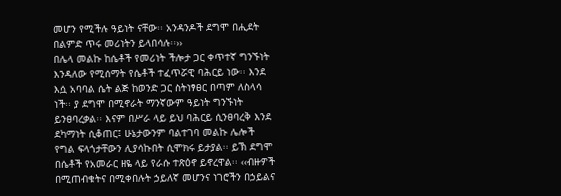መሆን የሚችሉ ዓይነት ናቸው፡፡ አንዳንዶች ደግሞ በሒደት በልምድ ጥሩ መሪነትን ይላበሳሉ፡፡››
በሌላ መልኩ ከሴቶች የመሪነት ችሎታ ጋር ቀጥተኛ ግንኙነት እንዳለው የሚሰማት የሴቶች ተፈጥሯዊ ባሕርይ ነው፡፡ እንደ እሷ አባባል ሴት ልጅ ከወንድ ጋር ስትነፃፀር በጣም ለስላሳ ነች፡፡ ያ ደግሞ በሚኖራት ማንኛውም ዓይነት ግንኙነት ይንፀባረቃል፡፡ እናም በሥራ ላይ ይህ ባሕርይ ሲንፀባረቅ እንደ ደካማነት ሲቆጠር፤ ሁኔታውንም ባልተገባ መልኩ ሌሎች የግል ፍላጎታቸውን ሊያሳኩበት ሲሞክሩ ይታያል፡፡ ይኽ ደግሞ በሴቶች የአመራር ዘዬ ላይ የራሱ ተጽዕኖ ይኖረዋል፡፡ ‹‹ብዙዎች በሚጠብቁትና በሚቀበሉት ኃይለኛ መሆንና ነገሮችን በኃይልና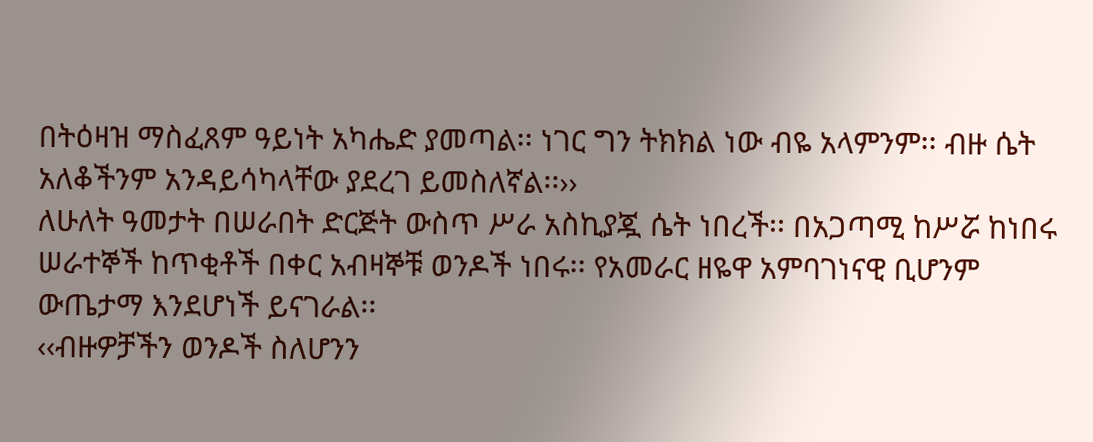በትዕዛዝ ማስፈጸም ዓይነት አካሔድ ያመጣል፡፡ ነገር ግን ትክክል ነው ብዬ አላምንም፡፡ ብዙ ሴት አለቆችንም አንዳይሳካላቸው ያደረገ ይመስለኛል፡፡››
ለሁለት ዓመታት በሠራበት ድርጅት ውስጥ ሥራ አስኪያጇ ሴት ነበረች፡፡ በአጋጣሚ ከሥሯ ከነበሩ ሠራተኞች ከጥቂቶች በቀር አብዛኞቹ ወንዶች ነበሩ፡፡ የአመራር ዘዬዋ አምባገነናዊ ቢሆንም ውጤታማ እንደሆነች ይናገራል፡፡
‹‹ብዙዎቻችን ወንዶች ስለሆንን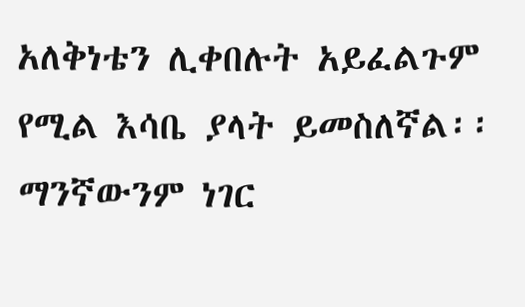አለቅነቴን ሊቀበሉት አይፈልጉም የሚል እሳቤ ያላት ይመስለኛል፡፡ ማንኛውንም ነገር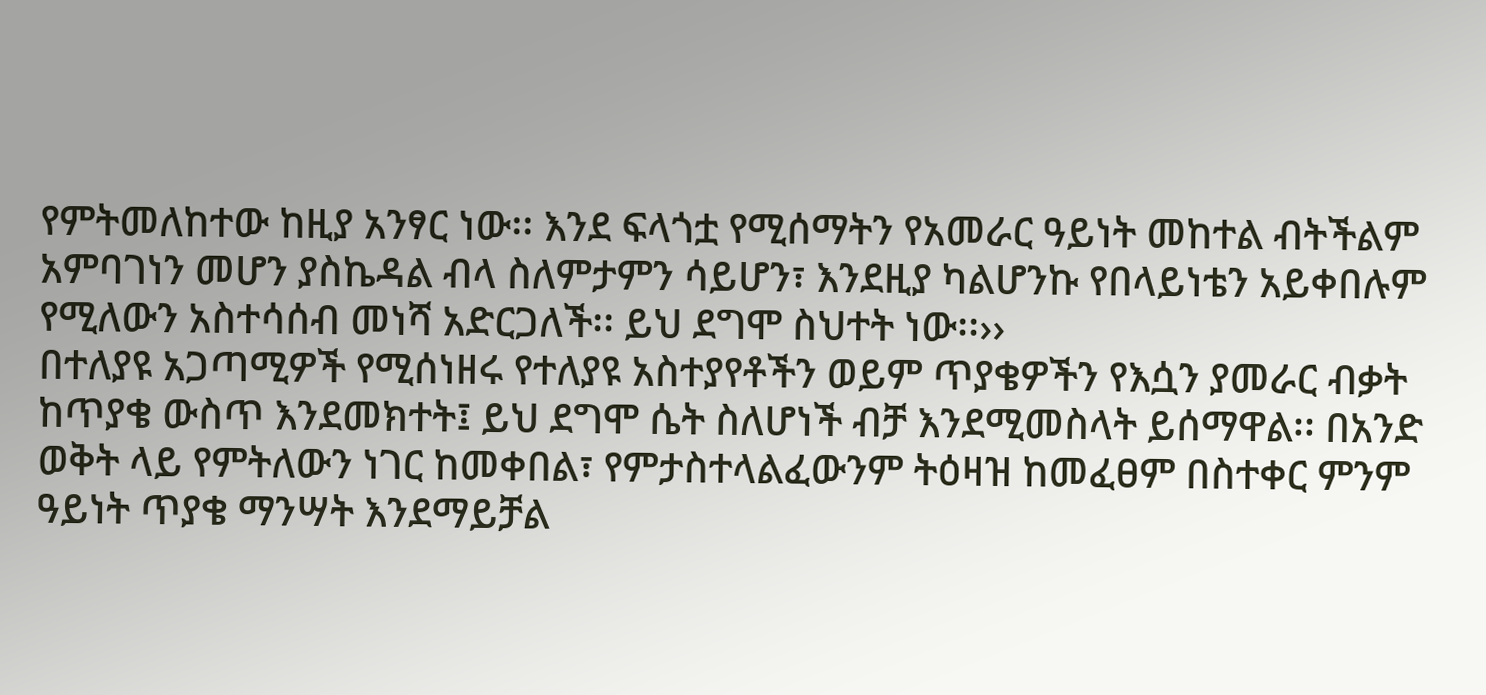የምትመለከተው ከዚያ አንፃር ነው፡፡ እንደ ፍላጎቷ የሚሰማትን የአመራር ዓይነት መከተል ብትችልም አምባገነን መሆን ያስኬዳል ብላ ስለምታምን ሳይሆን፣ እንደዚያ ካልሆንኩ የበላይነቴን አይቀበሉም የሚለውን አስተሳሰብ መነሻ አድርጋለች፡፡ ይህ ደግሞ ስህተት ነው፡፡››
በተለያዩ አጋጣሚዎች የሚሰነዘሩ የተለያዩ አስተያየቶችን ወይም ጥያቄዎችን የእሷን ያመራር ብቃት ከጥያቄ ውስጥ እንደመክተት፤ ይህ ደግሞ ሴት ስለሆነች ብቻ እንደሚመስላት ይሰማዋል፡፡ በአንድ ወቅት ላይ የምትለውን ነገር ከመቀበል፣ የምታስተላልፈውንም ትዕዛዝ ከመፈፀም በስተቀር ምንም ዓይነት ጥያቄ ማንሣት እንደማይቻል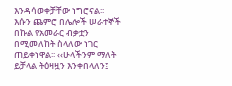እንዳሳወቀቻቸው ነግሮናል፡፡
እሱን ጨምሮ በሌሎች ሠራተኞች በኩል የአመራር ብቃቷን በሚመለከት ስላለው ነገር ጠይቀነዋል፡፡ ‹‹ሁላችንም ማለት ይቻላል ትዕዛዟን እንቀበላለን፤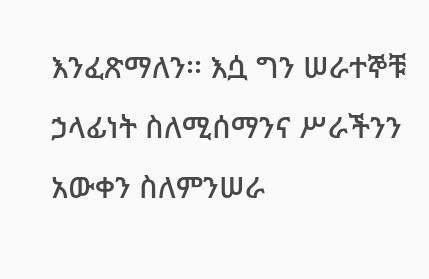እንፈጽማለን፡፡ እሷ ግን ሠራተኞቹ ኃላፊነት ስለሚሰማንና ሥራችንን አውቀን ስለምንሠራ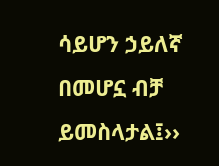ሳይሆን ኃይለኛ በመሆኗ ብቻ ይመስላታል፤››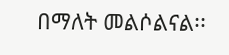በማለት መልሶልናል፡፡